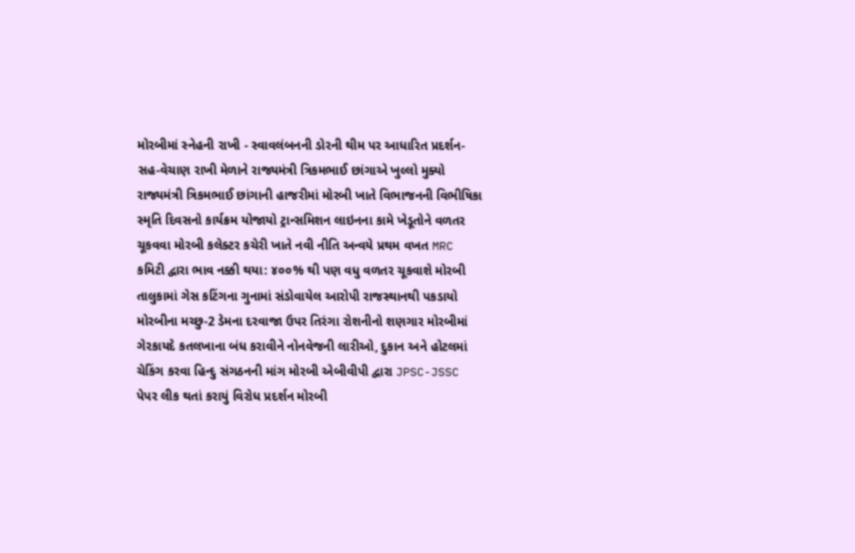મોરબીમાં સ્નેહની રાખી - સ્વાવલંબનની ડોરની થીમ પર આધારિત પ્રદર્શન-સહ-વેચાણ રાખી મેળાને રાજ્યમંત્રી ત્રિકમભાઈ છાંગાએ ખુલ્લો મુક્યો રાજ્યમંત્રી ત્રિકમભાઈ છાંગાની હાજરીમાં મોરબી ખાતે વિભાજનની વિભીષિકા સ્મૃતિ દિવસનો કાર્યક્રમ યોજાયો ટ્રાન્સમિશન લાઇનના કામે ખેડૂતોને વળતર ચૂકવવા મોરબી કલેક્ટર કચેરી ખાતે નવી નીતિ અન્વયે પ્રથમ વખત MRC કમિટી દ્વારા ભાવ નક્કી થયા: ૪૦૦% થી પણ વધુ વળતર ચૂકવાશે મોરબી તાલુકામાં ગેસ કટિંગના ગુનામાં સંડોવાયેલ આરોપી રાજસ્થાનથી પકડાયો મોરબીના મચ્છુ-2 ડેમના દરવાજા ઉપર તિરંગા રોશનીનો શણગાર મોરબીમાં ગેરકાયદે કતલખાના બંધ કરાવીને નોનવેજની લારીઓ, દુકાન અને હોટલમાં ચેકિંગ કરવા હિન્દુ સંગઠનની માંગ મોરબી એબીવીપી દ્વારા JPSC-JSSC પેપર લીક થતાં કરાયું વિરોધ પ્રદર્શન મોરબી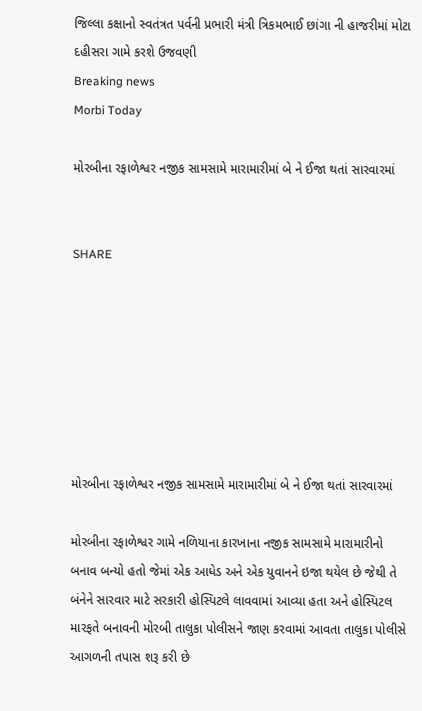જિલ્લા કક્ષાનો સ્વતંત્રત પર્વની પ્રભારી મંત્રી ત્રિકમભાઈ છાંગા ની હાજરીમાં મોટા દહીસરા ગામે કરશે ઉજવણી
Breaking news
Morbi Today

મોરબીના રફાળેશ્વર નજીક સામસામે મારામારીમાં બે ને ઈજા થતાં સારવારમાં


SHARE







મોરબીના રફાળેશ્વર નજીક સામસામે મારામારીમાં બે ને ઈજા થતાં સારવારમાં

મોરબીના રફાળેશ્વર ગામે નળિયાના કારખાના નજીક સામસામે મારામારીનો બનાવ બન્યો હતો જેમાં એક આધેડ અને એક યુવાનને ઇજા થયેલ છે જેથી તે બંનેને સારવાર માટે સરકારી હોસ્પિટલે લાવવામાં આવ્યા હતા અને હોસ્પિટલ મારફતે બનાવની મોરબી તાલુકા પોલીસને જાણ કરવામાં આવતા તાલુકા પોલીસે આગળની તપાસ શરૂ કરી છે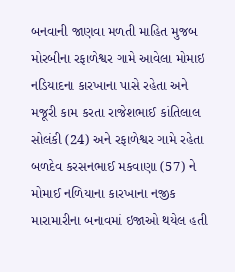બનવાની જાણવા મળતી માહિત મુજબ મોરબીના રફાળેશ્વર ગામે આવેલા મોમાઇ નડિયાદના કારખાના પાસે રહેતા અને મજૂરી કામ કરતા રાજેશભાઈ કાંતિલાલ સોલંકી (24) અને રફાળેશ્વર ગામે રહેતા બળદેવ કરસનભાઈ મકવાણા (57) ને મોમાઈ નળિયાના કારખાના નજીક મારામારીના બનાવમાં ઇજાઓ થયેલ હતી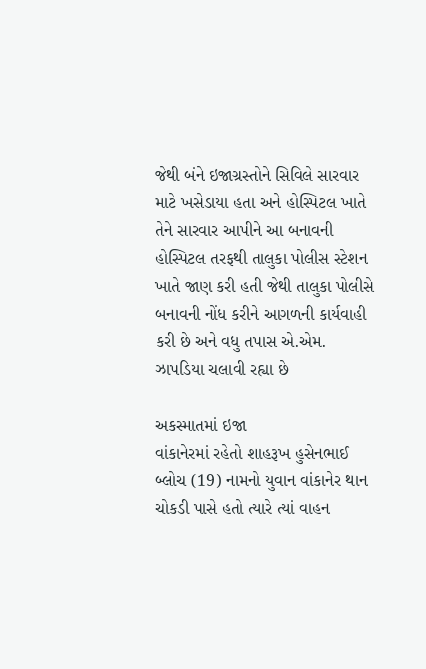જેથી બંને ઇજાગ્રસ્તોને સિવિલે સારવાર માટે ખસેડાયા હતા અને હોસ્પિટલ ખાતે તેને સારવાર આપીને આ બનાવની હોસ્પિટલ તરફથી તાલુકા પોલીસ સ્ટેશન ખાતે જાણ કરી હતી જેથી તાલુકા પોલીસે બનાવની નોંધ કરીને આગળની કાર્યવાહી કરી છે અને વધુ તપાસ એ.એમ. ઝાપડિયા ચલાવી રહ્યા છે

અકસ્માતમાં ઇજા
વાંકાનેરમાં રહેતો શાહરૂખ હુસેનભાઈ બ્લોચ (19) નામનો યુવાન વાંકાનેર થાન ચોકડી પાસે હતો ત્યારે ત્યાં વાહન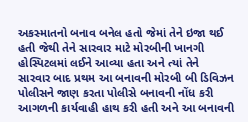અકસ્માતનો બનાવ બનેલ હતો જેમાં તેને ઇજા થઈ હતી જેથી તેને સારવાર માટે મોરબીની ખાનગી હોસ્પિટલમાં લઈને આવ્યા હતા અને ત્યાં તેને સારવાર બાદ પ્રથમ આ બનાવની મોરબી બી ડિવિઝન પોલીસને જાણ કરતા પોલીસે બનાવની નોંધ કરી આગળની કાર્યવાહી હાથ કરી હતી અને આ બનાવની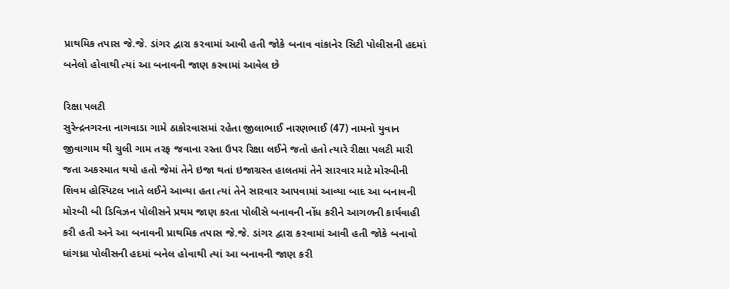પ્રાથમિક તપાસ જે.જે. ડાંગર દ્વારા કરવામાં આવી હતી જોકે બનાવ વાંકાનેર સિટી પોલીસની હદમાં બનેલો હોવાથી ત્યાં આ બનાવની જાણ કરવામાં આવેલ છે

રિક્ષા પલટી
સુરેન્દ્રનગરના નાગવાડા ગામે ઠાકોરવાસમાં રહેતા જીલાભાઈ નારણભાઈ (47) નામનો યુવાન જીવાગામ થી ચુલી ગામ તરફ જવાના રસ્તા ઉપર રિક્ષા લઈને જતો હતો ત્યારે રીક્ષા પલટી મારી જતા અકસ્માત થયો હતો જેમાં તેને ઇજા થતાં ઇજાગ્રસ્ત હાલતમાં તેને સારવાર માટે મોરબીની શિવમ હોસ્પિટલ ખાતે લઈને આવ્યા હતા ત્યાં તેને સારવાર આપવામાં આવ્યા બાદ આ બનાવની મોરબી બી ડિવિઝન પોલીસને પ્રથમ જાણ કરતા પોલીસે બનાવની નોંધ કરીને આગળની કાર્યવાહી કરી હતી અને આ બનાવની પ્રાથમિક તપાસ જે.જે. ડાંગર દ્વારા કરવામાં આવી હતી જોકે બનાવો ધાંગધ્રા પોલીસની હદમાં બનેલ હોવાથી ત્યાં આ બનાવની જાણ કરી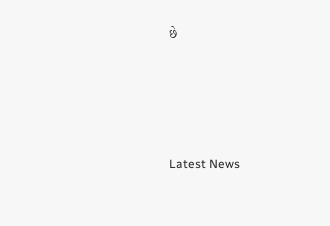છે






Latest News